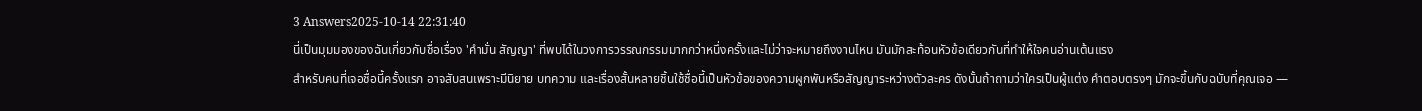3 Answers2025-10-14 22:31:40
นี่เป็นมุมมองของฉันเกี่ยวกับชื่อเรื่อง 'คำมั่น สัญญา' ที่พบได้ในวงการวรรณกรรมมากกว่าหนึ่งครั้งและไม่ว่าจะหมายถึงงานไหน มันมักสะท้อนหัวข้อเดียวกันที่ทำให้ใจคนอ่านเต้นแรง
สำหรับคนที่เจอชื่อนี้ครั้งแรก อาจสับสนเพราะมีนิยาย บทความ และเรื่องสั้นหลายชิ้นใช้ชื่อนี้เป็นหัวข้อของความผูกพันหรือสัญญาระหว่างตัวละคร ดังนั้นถ้าถามว่าใครเป็นผู้แต่ง คำตอบตรงๆ มักจะขึ้นกับฉบับที่คุณเจอ —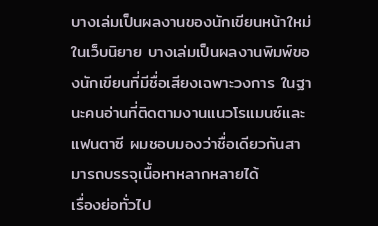บางเล่มเป็นผลงานของนักเขียนหน้าใหม่ในเว็บนิยาย บางเล่มเป็นผลงานพิมพ์ของนักเขียนที่มีชื่อเสียงเฉพาะวงการ ในฐานะคนอ่านที่ติดตามงานแนวโรแมนซ์และแฟนตาซี ผมชอบมองว่าชื่อเดียวกันสามารถบรรจุเนื้อหาหลากหลายได้
เรื่องย่อทั่วไป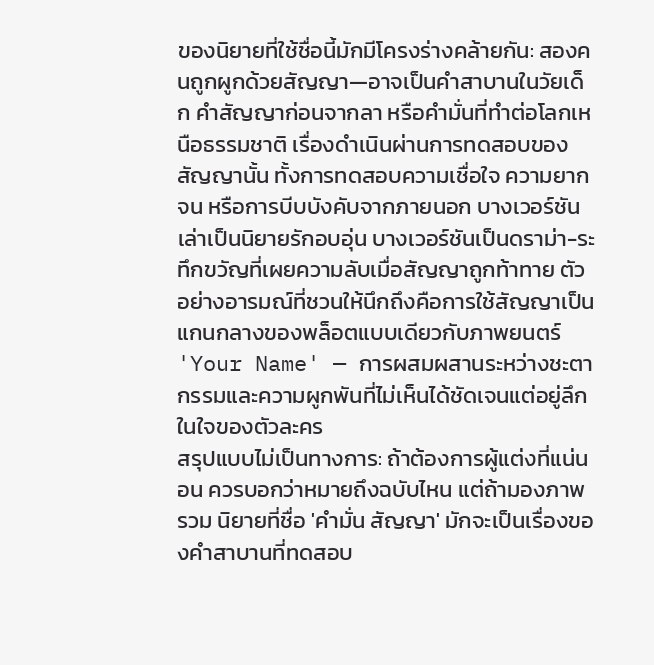ของนิยายที่ใช้ชื่อนี้มักมีโครงร่างคล้ายกัน: สองคนถูกผูกด้วยสัญญา—อาจเป็นคำสาบานในวัยเด็ก คำสัญญาก่อนจากลา หรือคำมั่นที่ทำต่อโลกเหนือธรรมชาติ เรื่องดำเนินผ่านการทดสอบของสัญญานั้น ทั้งการทดสอบความเชื่อใจ ความยากจน หรือการบีบบังคับจากภายนอก บางเวอร์ชันเล่าเป็นนิยายรักอบอุ่น บางเวอร์ชันเป็นดราม่า-ระทึกขวัญที่เผยความลับเมื่อสัญญาถูกท้าทาย ตัวอย่างอารมณ์ที่ชวนให้นึกถึงคือการใช้สัญญาเป็นแกนกลางของพล็อตแบบเดียวกับภาพยนตร์ 'Your Name' — การผสมผสานระหว่างชะตากรรมและความผูกพันที่ไม่เห็นได้ชัดเจนแต่อยู่ลึกในใจของตัวละคร
สรุปแบบไม่เป็นทางการ: ถ้าต้องการผู้แต่งที่แน่นอน ควรบอกว่าหมายถึงฉบับไหน แต่ถ้ามองภาพรวม นิยายที่ชื่อ 'คำมั่น สัญญา' มักจะเป็นเรื่องของคำสาบานที่ทดสอบ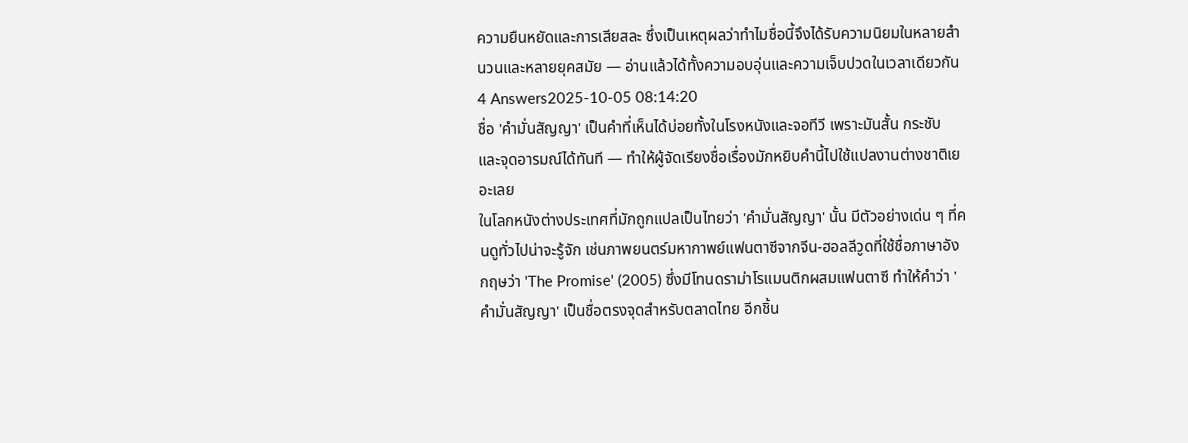ความยืนหยัดและการเสียสละ ซึ่งเป็นเหตุผลว่าทำไมชื่อนี้จึงได้รับความนิยมในหลายสำนวนและหลายยุคสมัย — อ่านแล้วได้ทั้งความอบอุ่นและความเจ็บปวดในเวลาเดียวกัน
4 Answers2025-10-05 08:14:20
ชื่อ 'คำมั่นสัญญา' เป็นคำที่เห็นได้บ่อยทั้งในโรงหนังและจอทีวี เพราะมันสั้น กระชับ และจุดอารมณ์ได้ทันที — ทำให้ผู้จัดเรียงชื่อเรื่องมักหยิบคำนี้ไปใช้แปลงานต่างชาติเยอะเลย
ในโลกหนังต่างประเทศที่มักถูกแปลเป็นไทยว่า 'คำมั่นสัญญา' นั้น มีตัวอย่างเด่น ๆ ที่คนดูทั่วไปน่าจะรู้จัก เช่นภาพยนตร์มหากาพย์แฟนตาซีจากจีน-ฮอลลีวูดที่ใช้ชื่อภาษาอังกฤษว่า 'The Promise' (2005) ซึ่งมีโทนดราม่าโรแมนติกผสมแฟนตาซี ทำให้คำว่า 'คำมั่นสัญญา' เป็นชื่อตรงจุดสำหรับตลาดไทย อีกชิ้น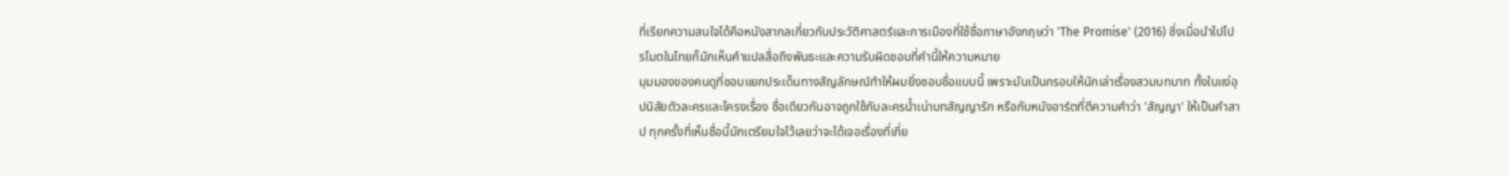ที่เรียกความสนใจได้คือหนังสากลเกี่ยวกับประวัติศาสตร์และการเมืองที่ใช้ชื่อภาษาอังกฤษว่า 'The Promise' (2016) ซึ่งเมื่อนำไปโปรโมตในไทยก็มักเห็นคำแปลสื่อถึงพันธะและความรับผิดชอบที่คำนี้ให้ความหมาย
มุมมองของคนดูที่ชอบแยกประเด็นทางสัญลักษณ์ทำให้ผมยิ่งชอบชื่อแบบนี้ เพราะมันเป็นกรอบให้นักเล่าเรื่องสวมบทบาท ทั้งในแง่อุปนิสัยตัวละครและโครงเรื่อง ชื่อเดียวกันอาจถูกใช้กับละครน้ำเน่าบทสัญญารัก หรือกับหนังอาร์ตที่ตีความคำว่า 'สัญญา' ให้เป็นคำสาป ทุกครั้งที่เห็นชื่อนี้มักเตรียมใจไว้เลยว่าจะได้เจอเรื่องที่เกี่ย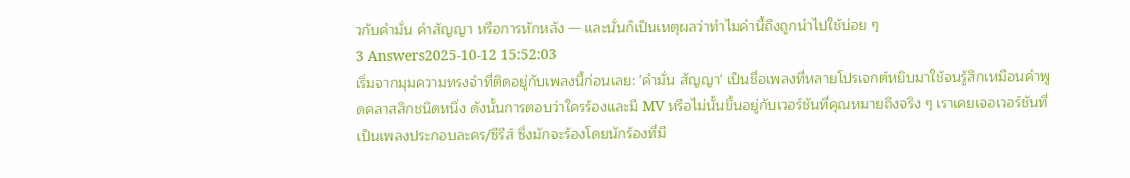วกับคำมั่น คำสัญญา หรือการหักหลัง — และนั่นก็เป็นเหตุผลว่าทำไมคำนี้ถึงถูกนำไปใช้บ่อย ๆ
3 Answers2025-10-12 15:52:03
เริ่มจากมุมความทรงจำที่ติดอยู่กับเพลงนี้ก่อนเลย: 'คำมั่น สัญญา' เป็นชื่อเพลงที่หลายโปรเจกต์หยิบมาใช้จนรู้สึกเหมือนคำพูดคลาสสิกชนิดหนึ่ง ดังนั้นการตอบว่าใครร้องและมี MV หรือไม่นั้นขึ้นอยู่กับเวอร์ชันที่คุณหมายถึงจริง ๆ เราเคยเจอเวอร์ชันที่เป็นเพลงประกอบละคร/ซีรีส์ ซึ่งมักจะร้องโดยนักร้องที่มี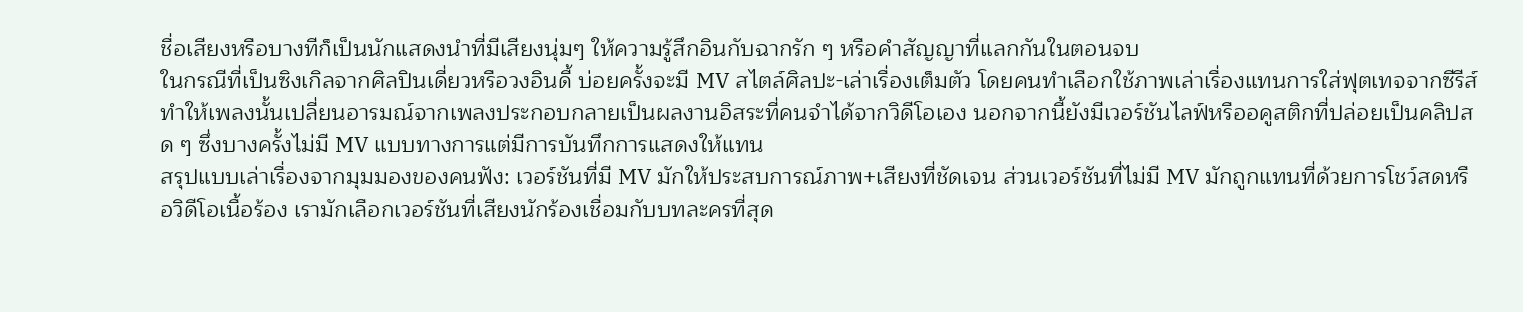ชื่อเสียงหรือบางทีก็เป็นนักแสดงนำที่มีเสียงนุ่มๆ ให้ความรู้สึกอินกับฉากรัก ๆ หรือคำสัญญาที่แลกกันในตอนจบ
ในกรณีที่เป็นซิงเกิลจากศิลปินเดี่ยวหรือวงอินดี้ บ่อยครั้งจะมี MV สไตล์ศิลปะ-เล่าเรื่องเต็มตัว โดยคนทำเลือกใช้ภาพเล่าเรื่องแทนการใส่ฟุตเทจจากซีรีส์ ทำให้เพลงนั้นเปลี่ยนอารมณ์จากเพลงประกอบกลายเป็นผลงานอิสระที่คนจำได้จากวิดีโอเอง นอกจากนี้ยังมีเวอร์ชันไลฟ์หรืออคูสติกที่ปล่อยเป็นคลิปสด ๆ ซึ่งบางครั้งไม่มี MV แบบทางการแต่มีการบันทึกการแสดงให้แทน
สรุปแบบเล่าเรื่องจากมุมมองของคนฟัง: เวอร์ชันที่มี MV มักให้ประสบการณ์ภาพ+เสียงที่ชัดเจน ส่วนเวอร์ชันที่ไม่มี MV มักถูกแทนที่ด้วยการโชว์สดหรือวิดีโอเนื้อร้อง เรามักเลือกเวอร์ชันที่เสียงนักร้องเชื่อมกับบทละครที่สุด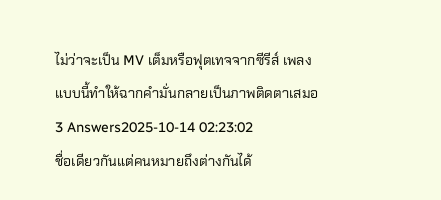ไม่ว่าจะเป็น MV เต็มหรือฟุตเทจจากซีรีส์ เพลงแบบนี้ทำให้ฉากคำมั่นกลายเป็นภาพติดตาเสมอ
3 Answers2025-10-14 02:23:02
ชื่อเดียวกันแต่คนหมายถึงต่างกันได้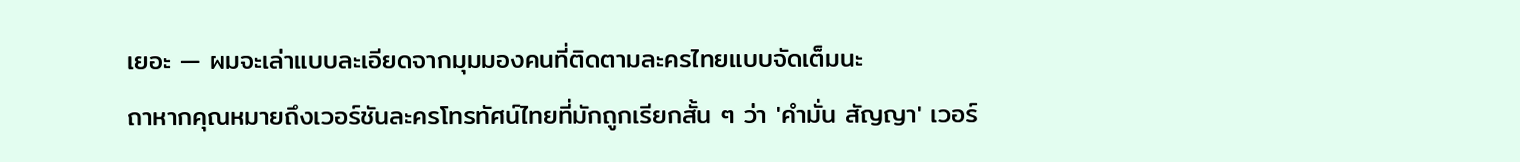เยอะ — ผมจะเล่าแบบละเอียดจากมุมมองคนที่ติดตามละครไทยแบบจัดเต็มนะ
ถาหากคุณหมายถึงเวอร์ชันละครโทรทัศน์ไทยที่มักถูกเรียกสั้น ๆ ว่า 'คำมั่น สัญญา' เวอร์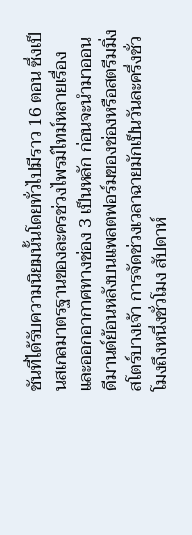ชันที่ได้รับความนิยมนั้นโดยทั่วไปมีราว 16 ตอน ซึ่งเป็นสเกลมาตรฐานของละครช่วงไพรม์ไทม์หลายเรื่อง และออกอากาศทางช่อง 3 เป็นหลัก ก่อนจะนำมาออนดีมานด์ย้อนหลังบนแพลตฟอร์มของช่องหรือสตรีมมิ่งสโตร์บางเจ้า การจัดช่วงเวลาฉายมักเป็นวันละครึ่งชั่วโมงถึงหนึ่งชั่วโมง สัปดาห์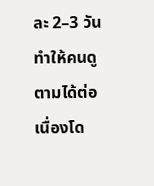ละ 2–3 วัน ทำให้คนดูตามได้ต่อเนื่องโด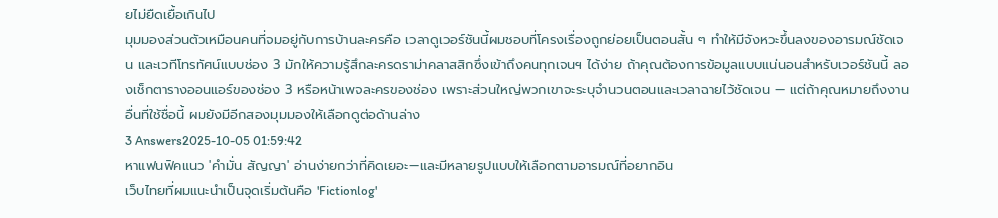ยไม่ยืดเยื้อเกินไป
มุมมองส่วนตัวเหมือนคนที่จมอยู่กับการบ้านละครคือ เวลาดูเวอร์ชันนี้ผมชอบที่โครงเรื่องถูกย่อยเป็นตอนสั้น ๆ ทำให้มีจังหวะขึ้นลงของอารมณ์ชัดเจน และเวทีโทรทัศน์แบบช่อง 3 มักให้ความรู้สึกละครดราม่าคลาสสิกซึ่งเข้าถึงคนทุกเจนฯ ได้ง่าย ถ้าคุณต้องการข้อมูลแบบแน่นอนสำหรับเวอร์ชันนี้ ลองเช็กตารางออนแอร์ของช่อง 3 หรือหน้าเพจละครของช่อง เพราะส่วนใหญ่พวกเขาจะระบุจำนวนตอนและเวลาฉายไว้ชัดเจน — แต่ถ้าคุณหมายถึงงานอื่นที่ใช้ชื่อนี้ ผมยังมีอีกสองมุมมองให้เลือกดูต่อด้านล่าง
3 Answers2025-10-05 01:59:42
หาแฟนฟิคแนว 'คำมั่น สัญญา' อ่านง่ายกว่าที่คิดเยอะ—และมีหลายรูปแบบให้เลือกตามอารมณ์ที่อยากอิน
เว็บไทยที่ผมแนะนำเป็นจุดเริ่มต้นคือ 'Fictionlog'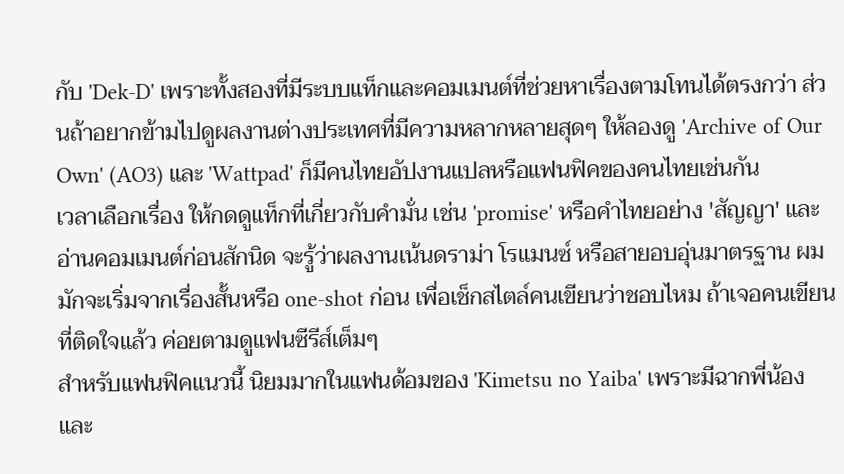กับ 'Dek-D' เพราะทั้งสองที่มีระบบแท็กและคอมเมนต์ที่ช่วยหาเรื่องตามโทนได้ตรงกว่า ส่วนถ้าอยากข้ามไปดูผลงานต่างประเทศที่มีความหลากหลายสุดๆ ให้ลองดู 'Archive of Our Own' (AO3) และ 'Wattpad' ก็มีคนไทยอัปงานแปลหรือแฟนฟิคของคนไทยเช่นกัน
เวลาเลือกเรื่อง ให้กดดูแท็กที่เกี่ยวกับคำมั่น เช่น 'promise' หรือคำไทยอย่าง 'สัญญา' และอ่านคอมเมนต์ก่อนสักนิด จะรู้ว่าผลงานเน้นดราม่า โรแมนซ์ หรือสายอบอุ่นมาตรฐาน ผมมักจะเริ่มจากเรื่องสั้นหรือ one-shot ก่อน เพื่อเช็กสไตล์คนเขียนว่าชอบไหม ถ้าเจอคนเขียนที่ติดใจแล้ว ค่อยตามดูแฟนซีรีส์เต็มๆ
สำหรับแฟนฟิคแนวนี้ นิยมมากในแฟนด้อมของ 'Kimetsu no Yaiba' เพราะมีฉากพี่น้องและ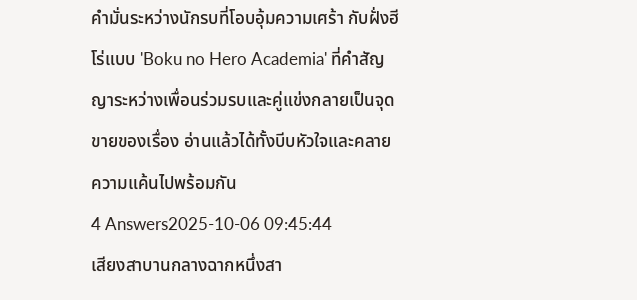คำมั่นระหว่างนักรบที่โอบอุ้มความเศร้า กับฝั่งฮีโร่แบบ 'Boku no Hero Academia' ที่คำสัญญาระหว่างเพื่อนร่วมรบและคู่แข่งกลายเป็นจุดขายของเรื่อง อ่านแล้วได้ทั้งบีบหัวใจและคลายความแค้นไปพร้อมกัน
4 Answers2025-10-06 09:45:44
เสียงสาบานกลางฉากหนึ่งสา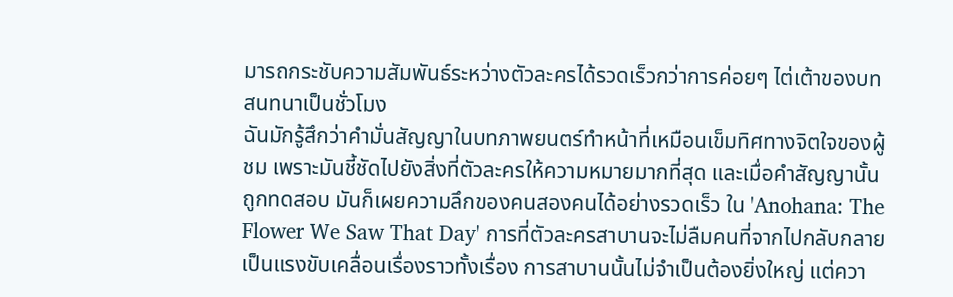มารถกระชับความสัมพันธ์ระหว่างตัวละครได้รวดเร็วกว่าการค่อยๆ ไต่เต้าของบทสนทนาเป็นชั่วโมง
ฉันมักรู้สึกว่าคำมั่นสัญญาในบทภาพยนตร์ทำหน้าที่เหมือนเข็มทิศทางจิตใจของผู้ชม เพราะมันชี้ชัดไปยังสิ่งที่ตัวละครให้ความหมายมากที่สุด และเมื่อคำสัญญานั้นถูกทดสอบ มันก็เผยความลึกของคนสองคนได้อย่างรวดเร็ว ใน 'Anohana: The Flower We Saw That Day' การที่ตัวละครสาบานจะไม่ลืมคนที่จากไปกลับกลายเป็นแรงขับเคลื่อนเรื่องราวทั้งเรื่อง การสาบานนั้นไม่จำเป็นต้องยิ่งใหญ่ แต่ควา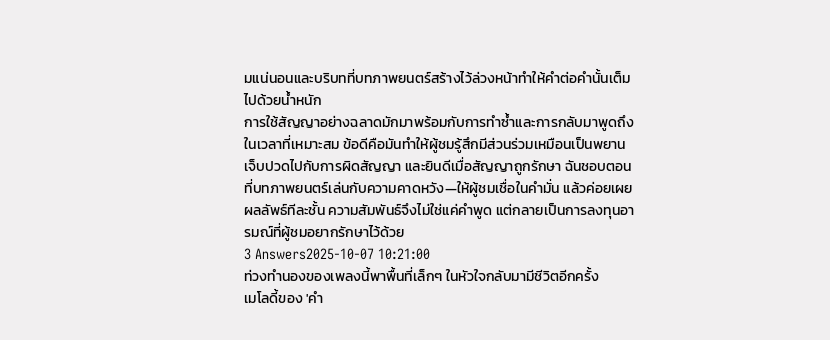มแน่นอนและบริบทที่บทภาพยนตร์สร้างไว้ล่วงหน้าทำให้คำต่อคำนั้นเต็มไปด้วยน้ำหนัก
การใช้สัญญาอย่างฉลาดมักมาพร้อมกับการทำซ้ำและการกลับมาพูดถึงในเวลาที่เหมาะสม ข้อดีคือมันทำให้ผู้ชมรู้สึกมีส่วนร่วมเหมือนเป็นพยาน เจ็บปวดไปกับการผิดสัญญา และยินดีเมื่อสัญญาถูกรักษา ฉันชอบตอนที่บทภาพยนตร์เล่นกับความคาดหวัง—ให้ผู้ชมเชื่อในคำมั่น แล้วค่อยเผยผลลัพธ์ทีละชั้น ความสัมพันธ์จึงไม่ใช่แค่คำพูด แต่กลายเป็นการลงทุนอารมณ์ที่ผู้ชมอยากรักษาไว้ด้วย
3 Answers2025-10-07 10:21:00
ท่วงทำนองของเพลงนี้พาพื้นที่เล็กๆ ในหัวใจกลับมามีชีวิตอีกครั้ง
เมโลดี้ของ 'คำ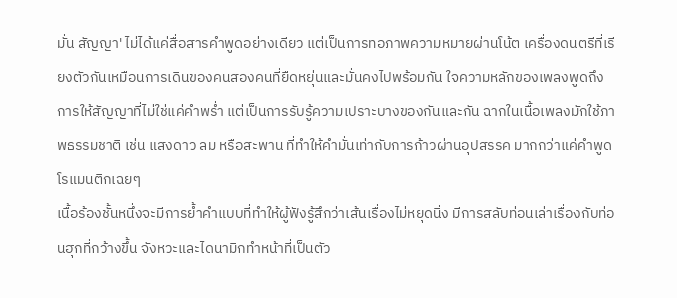มั่น สัญญา' ไม่ได้แค่สื่อสารคำพูดอย่างเดียว แต่เป็นการทอภาพความหมายผ่านโน้ต เครื่องดนตรีที่เรียงตัวกันเหมือนการเดินของคนสองคนที่ยืดหยุ่นและมั่นคงไปพร้อมกัน ใจความหลักของเพลงพูดถึงการให้สัญญาที่ไม่ใช่แค่คำพร่ำ แต่เป็นการรับรู้ความเปราะบางของกันและกัน ฉากในเนื้อเพลงมักใช้ภาพธรรมชาติ เช่น แสงดาว ลม หรือสะพาน ที่ทำให้คำมั่นเท่ากับการก้าวผ่านอุปสรรค มากกว่าแค่คำพูดโรแมนติกเฉยๆ
เนื้อร้องชั้นหนึ่งจะมีการย้ำคำแบบที่ทำให้ผู้ฟังรู้สึกว่าเส้นเรื่องไม่หยุดนิ่ง มีการสลับท่อนเล่าเรื่องกับท่อนฮุกที่กว้างขึ้น จังหวะและไดนามิกทำหน้าที่เป็นตัว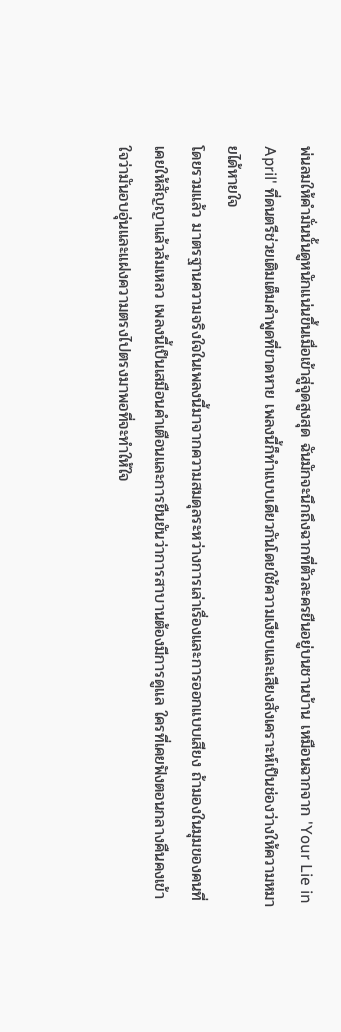พ่นลมให้คำมั่นนั้นดูหนักแน่นขึ้นเมื่อเข้าสู่จุดสูงสุด ฉันมักจะนึกถึงฉากที่ตัวละครยืนอยู่บนชานบ้าน เหมือนฉากจาก 'Your Lie in April' ที่ดนตรีช่วยเติมเต็มคำพูดที่ขาดหาย เพลงนี้ก็ทำแบบเดียวกันโดยใช้ความเงียบและเสียงสังเคราะห์เป็นช่องว่างให้ความหมายได้หายใจ
โดยรวมแล้ว มาตรฐานความจริงใจในเพลงนี้มาจากความสมดุลระหว่างการเล่าเรื่องและการออกแบบเสียง ถ้ามองในมุมของคนที่เคยให้สัญญาแล้วล้มเหลว เพลงนี้เป็นเสมือนคำเตือนและการยืนยันว่าการสาบานต้องมีการดูแล ใครที่เคยฟังตอนกลางคืนคงเข้าใจว่ามันอบอุ่นและแฝงความตรงไปตรงมาพอที่จะทำให้ใจ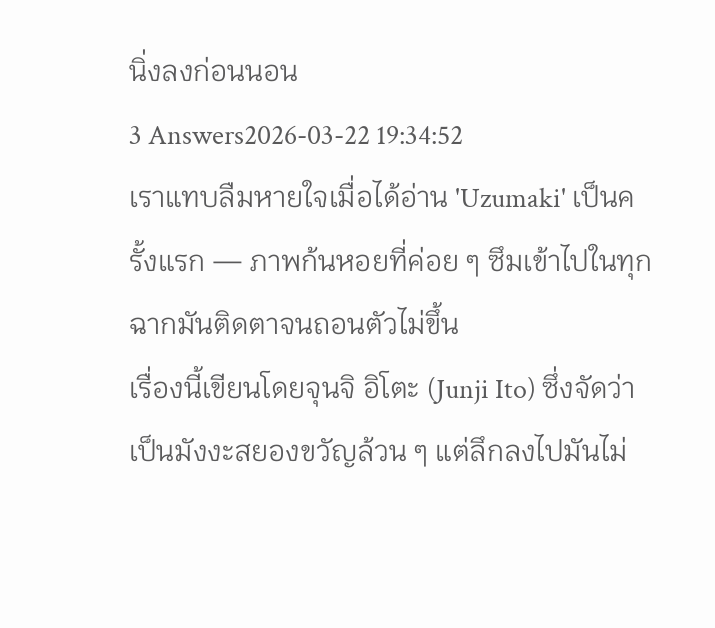นิ่งลงก่อนนอน
3 Answers2026-03-22 19:34:52
เราแทบลืมหายใจเมื่อได้อ่าน 'Uzumaki' เป็นครั้งแรก — ภาพก้นหอยที่ค่อย ๆ ซึมเข้าไปในทุกฉากมันติดตาจนถอนตัวไม่ขึ้น
เรื่องนี้เขียนโดยจุนจิ อิโตะ (Junji Ito) ซึ่งจัดว่าเป็นมังงะสยองขวัญล้วน ๆ แต่ลึกลงไปมันไม่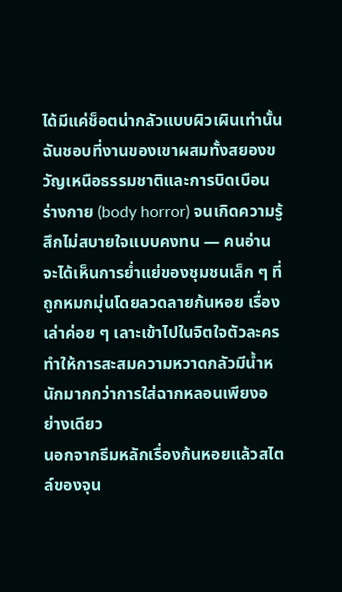ได้มีแค่ช็อตน่ากลัวแบบผิวเผินเท่านั้น ฉันชอบที่งานของเขาผสมทั้งสยองขวัญเหนือธรรมชาติและการบิดเบือนร่างกาย (body horror) จนเกิดความรู้สึกไม่สบายใจแบบคงทน — คนอ่านจะได้เห็นการย่ำแย่ของชุมชนเล็ก ๆ ที่ถูกหมกมุ่นโดยลวดลายก้นหอย เรื่องเล่าค่อย ๆ เลาะเข้าไปในจิตใจตัวละคร ทำให้การสะสมความหวาดกลัวมีน้ำหนักมากกว่าการใส่ฉากหลอนเพียงอย่างเดียว
นอกจากธีมหลักเรื่องก้นหอยแล้วสไตล์ของจุน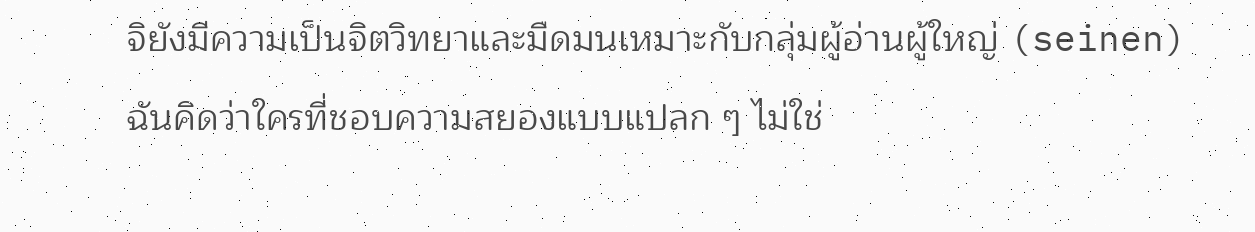จิยังมีความเป็นจิตวิทยาและมืดมนเหมาะกับกลุ่มผู้อ่านผู้ใหญ่ (seinen) ฉันคิดว่าใครที่ชอบความสยองแบบแปลก ๆ ไม่ใช่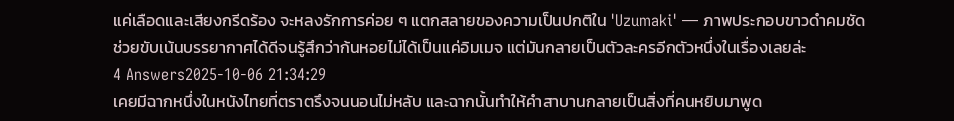แค่เลือดและเสียงกรีดร้อง จะหลงรักการค่อย ๆ แตกสลายของความเป็นปกติใน 'Uzumaki' — ภาพประกอบขาวดำคมชัดช่วยขับเน้นบรรยากาศได้ดีจนรู้สึกว่าก้นหอยไม่ได้เป็นแค่อิมเมจ แต่มันกลายเป็นตัวละครอีกตัวหนึ่งในเรื่องเลยล่ะ
4 Answers2025-10-06 21:34:29
เคยมีฉากหนึ่งในหนังไทยที่ตราตรึงจนนอนไม่หลับ และฉากนั้นทำให้คำสาบานกลายเป็นสิ่งที่คนหยิบมาพูด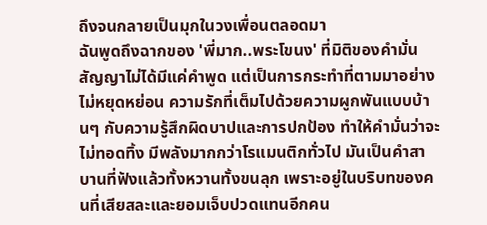ถึงจนกลายเป็นมุกในวงเพื่อนตลอดมา
ฉันพูดถึงฉากของ 'พี่มาก..พระโขนง' ที่มิติของคำมั่นสัญญาไม่ได้มีแค่คำพูด แต่เป็นการกระทำที่ตามมาอย่างไม่หยุดหย่อน ความรักที่เต็มไปด้วยความผูกพันแบบบ้านๆ กับความรู้สึกผิดบาปและการปกป้อง ทำให้คำมั่นว่าจะไม่ทอดทิ้ง มีพลังมากกว่าโรแมนติกทั่วไป มันเป็นคำสาบานที่ฟังแล้วทั้งหวานทั้งขนลุก เพราะอยู่ในบริบทของคนที่เสียสละและยอมเจ็บปวดแทนอีกคน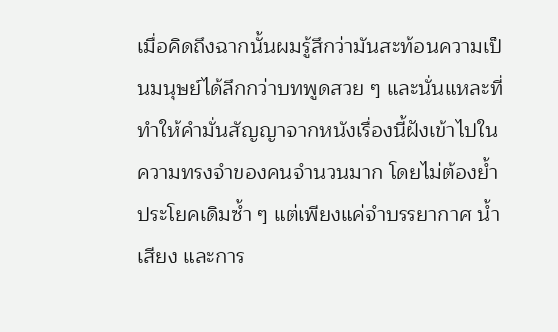เมื่อคิดถึงฉากนั้นผมรู้สึกว่ามันสะท้อนความเป็นมนุษย์ได้ลึกกว่าบทพูดสวย ๆ และนั่นแหละที่ทำให้คำมั่นสัญญาจากหนังเรื่องนี้ฝังเข้าไปในความทรงจำของคนจำนวนมาก โดยไม่ต้องย้ำประโยคเดิมซ้ำ ๆ แต่เพียงแค่จำบรรยากาศ น้ำเสียง และการ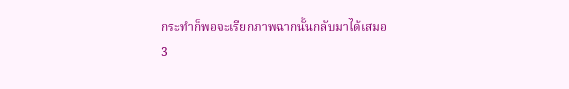กระทำก็พอจะเรียกภาพฉากนั้นกลับมาได้เสมอ
3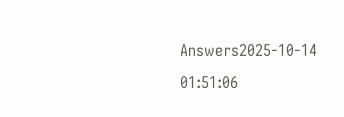Answers2025-10-14 01:51:06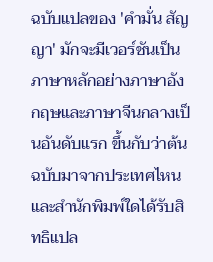ฉบับแปลของ 'คำมั่น สัญญา' มักจะมีเวอร์ชันเป็นภาษาหลักอย่างภาษาอังกฤษและภาษาจีนกลางเป็นอันดับแรก ขึ้นกับว่าต้นฉบับมาจากประเทศไหนและสำนักพิมพ์ใดได้รับสิทธิแปล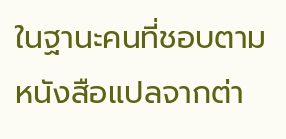ในฐานะคนที่ชอบตามหนังสือแปลจากต่า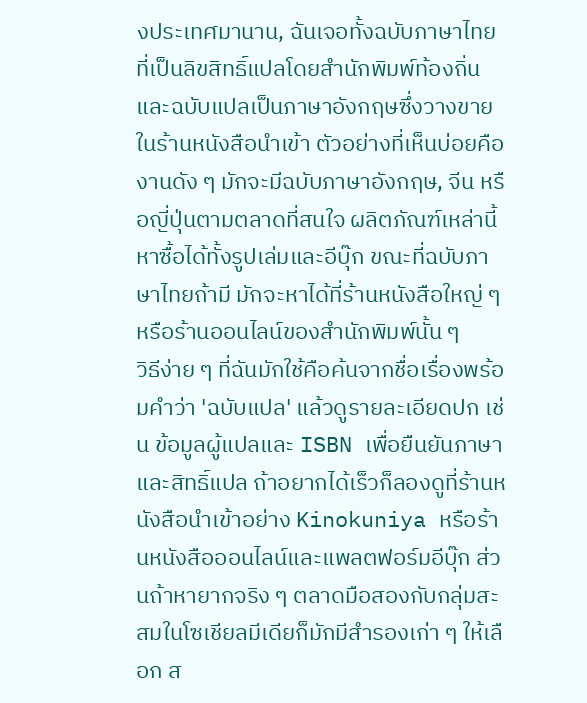งประเทศมานาน, ฉันเจอทั้งฉบับภาษาไทยที่เป็นลิขสิทธิ์แปลโดยสำนักพิมพ์ท้องถิ่นและฉบับแปลเป็นภาษาอังกฤษซึ่งวางขายในร้านหนังสือนำเข้า ตัวอย่างที่เห็นบ่อยคืองานดัง ๆ มักจะมีฉบับภาษาอังกฤษ, จีน หรือญี่ปุ่นตามตลาดที่สนใจ ผลิตภัณฑ์เหล่านี้หาซื้อได้ทั้งรูปเล่มและอีบุ๊ก ขณะที่ฉบับภาษาไทยถ้ามี มักจะหาได้ที่ร้านหนังสือใหญ่ ๆ หรือร้านออนไลน์ของสำนักพิมพ์นั้น ๆ
วิธีง่าย ๆ ที่ฉันมักใช้คือค้นจากชื่อเรื่องพร้อมคำว่า 'ฉบับแปล' แล้วดูรายละเอียดปก เช่น ข้อมูลผู้แปลและ ISBN เพื่อยืนยันภาษาและสิทธิ์แปล ถ้าอยากได้เร็วก็ลองดูที่ร้านหนังสือนำเข้าอย่าง Kinokuniya หรือร้านหนังสือออนไลน์และแพลตฟอร์มอีบุ๊ก ส่วนถ้าหายากจริง ๆ ตลาดมือสองกับกลุ่มสะสมในโซเชียลมีเดียก็มักมีสำรองเก่า ๆ ให้เลือก ส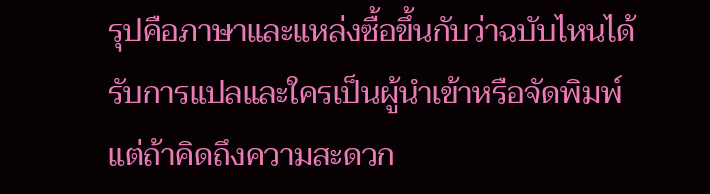รุปคือภาษาและแหล่งซื้อขึ้นกับว่าฉบับไหนได้รับการแปลและใครเป็นผู้นำเข้าหรือจัดพิมพ์ แต่ถ้าคิดถึงความสะดวก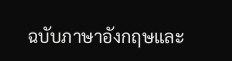ฉบับภาษาอังกฤษและ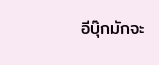อีบุ๊กมักจะ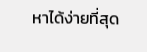หาได้ง่ายที่สุด